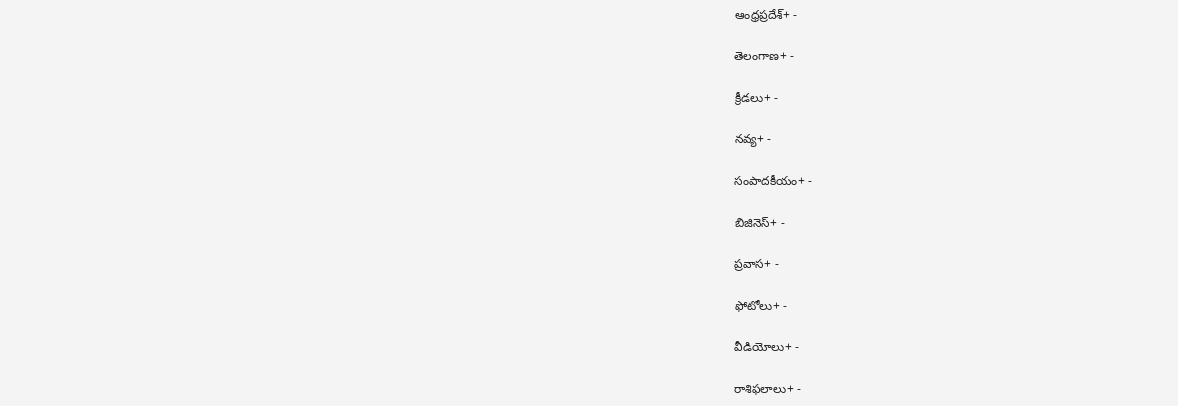ఆంధ్రప్రదేశ్+ -

తెలంగాణ+ -

క్రీడలు+ -

నవ్య+ -

సంపాదకీయం+ -

బిజినెస్+ -

ప్రవాస+ -

ఫోటోలు+ -

వీడియోలు+ -

రాశిఫలాలు+ -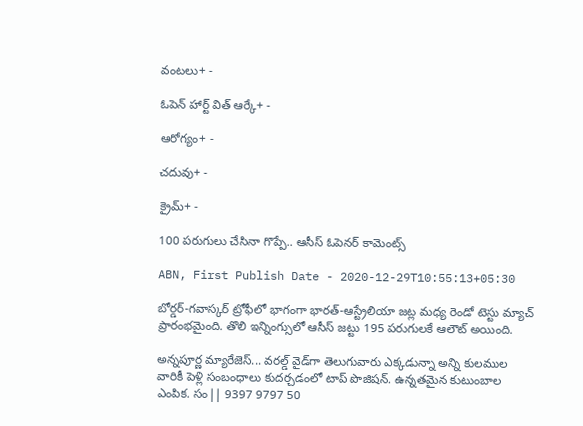వంటలు+ -

ఓపెన్ హార్ట్ విత్ ఆర్కే+ -

ఆరోగ్యం+ -

చదువు+ -

క్రైమ్+ -

100 పరుగులు చేసినా గొప్పే.. ఆసీస్ ఓపెనర్ కామెంట్స్

ABN, First Publish Date - 2020-12-29T10:55:13+05:30

బోర్డర్-గవాస్కర్ ట్రోఫీలో భాగంగా భారత్-ఆస్ట్రేలియా జట్ల మధ్య రెండో టెస్టు మ్యాచ్ ప్రారంభమైంది. తొలి ఇన్నింగ్సులో ఆసీస్ జట్టు 195 పరుగులకే ఆలౌట్ అయింది.

అన్నపూర్ణ మ్యారేజెస్... వరల్డ్ వైడ్‌గా తెలుగువారు ఎక్కడున్నా అన్ని కులముల వారికీ పెళ్లి సంబంధాలు కుదర్చడంలో టాప్ పొజిషన్. ఉన్నతమైన కుటుంబాల ఎంపిక. సం|| 9397 9797 50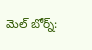మెల్ బోర్న్: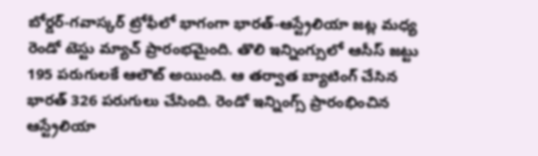బోర్డర్-గవాస్కర్ ట్రోఫీలో భాగంగా భారత్-ఆస్ట్రేలియా జట్ల మధ్య రెండో టెస్టు మ్యాచ్ ప్రారంభమైంది. తొలి ఇన్నింగ్సులో ఆసీస్ జట్టు 195 పరుగులకే ఆలౌట్ అయింది. ఆ తర్వాత బ్యాటింగ్ చేసిన భారత్ 326 పరుగులు చేసింది. రెండో ఇన్నింగ్స్ ప్రారంభించిన ఆస్ట్రేలియా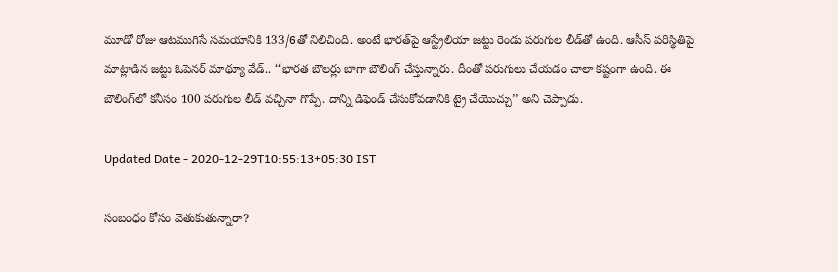మూడో రోజు ఆటముగిసే సమయానికి 133/6తో నిలిచింది. అంటే భారత్‌పై ఆస్ట్రేలియా జట్టు రెండు పరుగుల లీడ్‌తో ఉంది. ఆసీస్ పరిస్థితిపై మాట్లాడిన జట్టు ఓపెనర్ మాథ్యూ వేడ్.. ‘‘భారత బౌలర్లు బాగా బౌలింగ్ చేస్తున్నారు. దీంతో పరుగులు చేయడం చాలా కష్టంగా ఉంది. ఈ బౌలింగ్‌లో కనీసం 100 పరుగుల లీడ్ వచ్చినా గొప్పే. దాన్ని డిఫెండ్ చేసుకోవడానికి ట్రై చేయొచ్చు’’ అని చెప్పాడు.

Updated Date - 2020-12-29T10:55:13+05:30 IST

సంబంధం కోసం వెతుకుతున్నారా?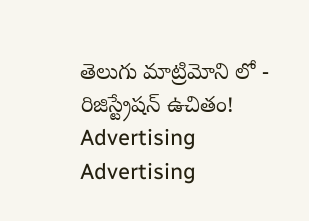తెలుగు మాట్రిమోని లో - రిజిస్ట్రేషన్ ఉచితం!
Advertising
Advertising